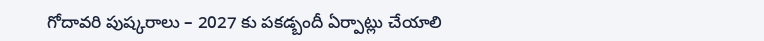గోదావరి పుష్కరాలు – 2027 కు పకడ్బందీ ఏర్పాట్లు చేయాలి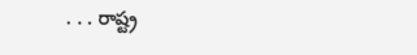. . . రాష్ట్ర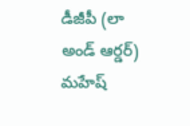డీజీపీ (లా అండ్ ఆర్డర్) మహేష్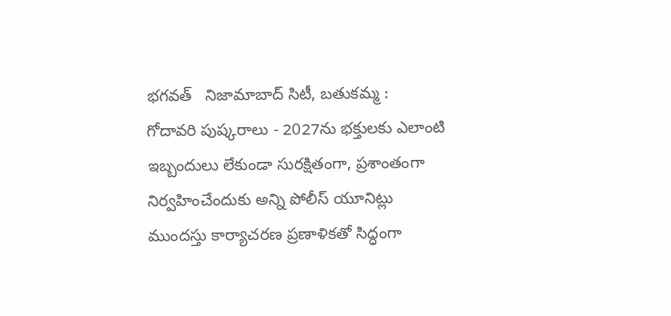భగవత్   నిజామాబాద్ సిటీ, బతుకమ్మ :   గోదావరి పుష్కరాలు - 2027ను భక్తులకు ఎలాంటి ఇబ్బందులు లేకుండా సురక్షితంగా, ప్రశాంతంగా నిర్వహించేందుకు అన్ని పోలీస్ యూనిట్లు ముందస్తు కార్యాచరణ ప్రణాళికతో సిద్ధంగా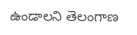ఉండాలని తెలంగాణ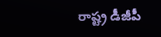రాష్ట్ర డీజీపీ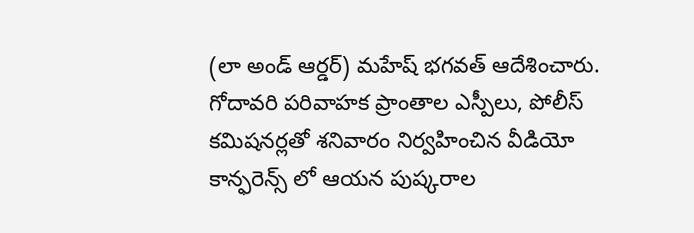(లా అండ్ ఆర్డర్) మహేష్ భగవత్ ఆదేశించారు. గోదావరి పరివాహక ప్రాంతాల ఎస్పీలు, పోలీస్ కమిషనర్లతో శనివారం నిర్వహించిన వీడియో కాన్ఫరెన్స్‌ లో ఆయన పుష్కరాల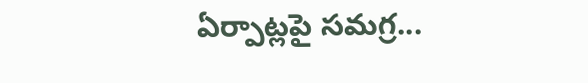ఏర్పాట్లపై సమగ్ర...